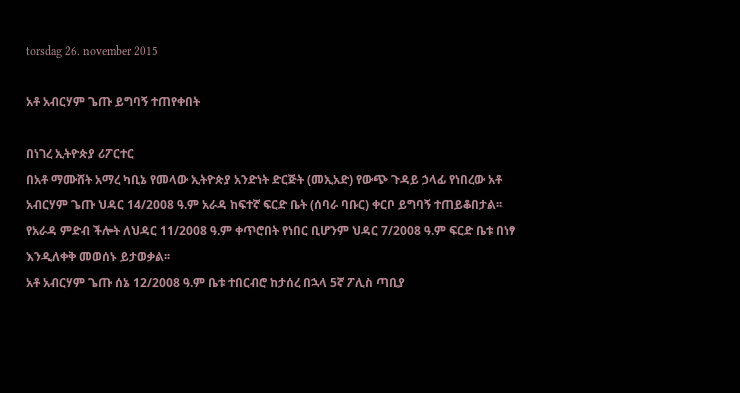torsdag 26. november 2015

አቶ አብርሃም ጌጡ ይግባኝ ተጠየቀበት

በነገረ ኢትዮጵያ ሪፖርተር
በአቶ ማሙሸት አማረ ካቢኔ የመላው ኢትዮጵያ አንድነት ድርጅት (መኢአድ) የውጭ ጉዳይ ኃላፊ የነበረው አቶ አብርሃም ጌጡ ህዳር 14/2008 ዓ.ም አራዳ ከፍተኛ ፍርድ ቤት (ሰባራ ባቡር) ቀርቦ ይግባኝ ተጠይቆበታል፡፡ የአራዳ ምድብ ችሎት ለህዳር 11/2008 ዓ.ም ቀጥሮበት የነበር ቢሆንም ህዳር 7/2008 ዓ.ም ፍርድ ቤቱ በነፃ እንዲለቀቅ መወሰኑ ይታወቃል፡፡
አቶ አብርሃም ጌጡ ሰኔ 12/2008 ዓ.ም ቤቱ ተበርብሮ ከታሰረ በኋላ 5ኛ ፖሊስ ጣቢያ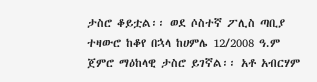ታስሮ ቆይቷል፡፡ ወደ ሶስተኛ ፖሊስ ጣቢያ ተዛውሮ ከቆየ በኋላ ከሀምሌ 12/2008 ዓ.ም ጀምሮ ማዕከላዊ ታስሮ ይገኛል፡፡ አቶ አብርሃም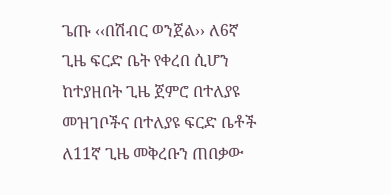ጌጡ ‹‹በሽብር ወንጀል›› ለ6ኛ ጊዜ ፍርድ ቤት የቀረበ ሲሆን ከተያዘበት ጊዜ ጀምሮ በተለያዩ መዝገቦችና በተለያዩ ፍርድ ቤቶች ለ11ኛ ጊዜ መቅረቡን ጠበቃው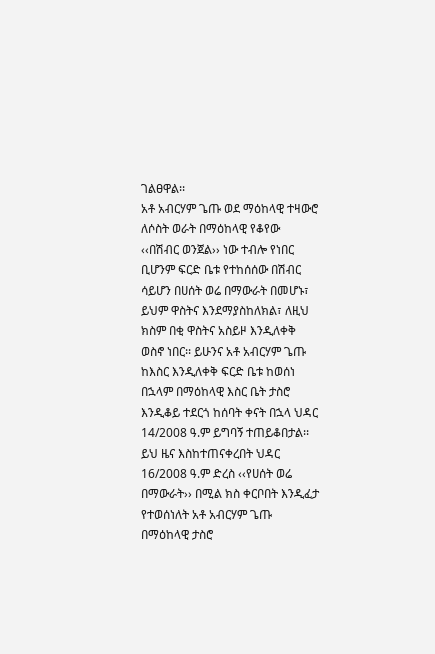ገልፀዋል፡፡
አቶ አብርሃም ጌጡ ወደ ማዕከላዊ ተዛውሮ ለሶስት ወራት በማዕከላዊ የቆየው ‹‹በሽብር ወንጀል›› ነው ተብሎ የነበር ቢሆንም ፍርድ ቤቱ የተከሰሰው በሽብር ሳይሆን በሀሰት ወሬ በማውራት በመሆኑ፣ ይህም ዋስትና እንደማያስከለክል፣ ለዚህ ክስም በቂ ዋስትና አስይዞ እንዲለቀቅ ወስኖ ነበር፡፡ ይሁንና አቶ አብርሃም ጌጡ ከእስር እንዲለቀቅ ፍርድ ቤቱ ከወሰነ በኋላም በማዕከላዊ እስር ቤት ታስሮ እንዲቆይ ተደርጎ ከሰባት ቀናት በኋላ ህዳር 14/2008 ዓ.ም ይግባኝ ተጠይቆበታል፡፡ ይህ ዜና እስከተጠናቀረበት ህዳር 16/2008 ዓ.ም ድረስ ‹‹የሀሰት ወሬ በማውራት›› በሚል ክስ ቀርቦበት እንዲፈታ የተወሰነለት አቶ አብርሃም ጌጡ በማዕከላዊ ታስሮ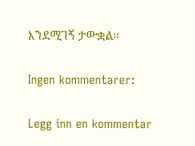እንደሚገኝ ታውቋል፡፡

Ingen kommentarer:

Legg inn en kommentar